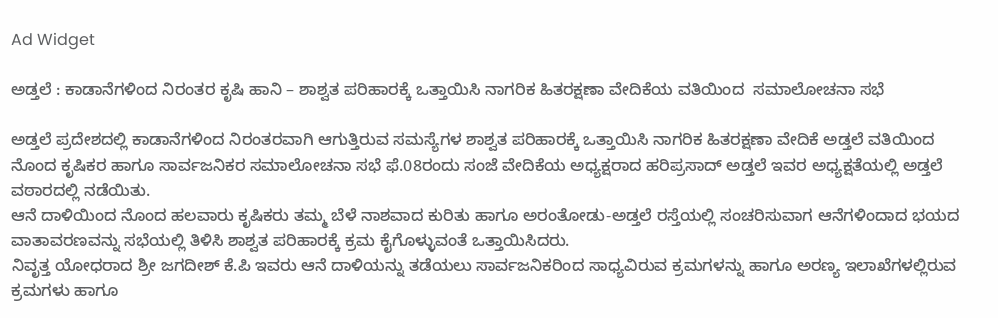Ad Widget

ಅಡ್ತಲೆ : ಕಾಡಾನೆಗಳಿಂದ ನಿರಂತರ ಕೃಷಿ ಹಾನಿ – ಶಾಶ್ವತ ಪರಿಹಾರಕ್ಕೆ ಒತ್ತಾಯಿಸಿ ನಾಗರಿಕ ಹಿತರಕ್ಷಣಾ ವೇದಿಕೆಯ ವತಿಯಿಂದ  ಸಮಾಲೋಚನಾ ಸಭೆ

ಅಡ್ತಲೆ ಪ್ರದೇಶದಲ್ಲಿ ಕಾಡಾನೆಗಳಿಂದ ನಿರಂತರವಾಗಿ ಆಗುತ್ತಿರುವ ಸಮಸ್ಯೆಗಳ ಶಾಶ್ವತ ಪರಿಹಾರಕ್ಕೆ ಒತ್ತಾಯಿಸಿ ನಾಗರಿಕ ಹಿತರಕ್ಷಣಾ ವೇದಿಕೆ ಅಡ್ತಲೆ ವತಿಯಿಂದ ನೊಂದ ಕೃಷಿಕರ ಹಾಗೂ ಸಾರ್ವಜನಿಕರ ಸಮಾಲೋಚನಾ ಸಭೆ ಫೆ.08ರಂದು ಸಂಜೆ ವೇದಿಕೆಯ ಅಧ್ಯಕ್ಷರಾದ ಹರಿಪ್ರಸಾದ್ ಅಡ್ತಲೆ ಇವರ ಅಧ್ಯಕ್ಷತೆಯಲ್ಲಿ ಅಡ್ತಲೆ ವಠಾರದಲ್ಲಿ ನಡೆಯಿತು.
ಆನೆ ದಾಳಿಯಿಂದ ನೊಂದ ಹಲವಾರು ಕೃಷಿಕರು ತಮ್ಮ ಬೆಳೆ ನಾಶವಾದ ಕುರಿತು ಹಾಗೂ ಅರಂತೋಡು-ಅಡ್ತಲೆ ರಸ್ತೆಯಲ್ಲಿ ಸಂಚರಿಸುವಾಗ ಆನೆಗಳಿಂದಾದ ಭಯದ ವಾತಾವರಣವನ್ನು ಸಭೆಯಲ್ಲಿ ತಿಳಿಸಿ ಶಾಶ್ವತ ಪರಿಹಾರಕ್ಕೆ ಕ್ರಮ ಕೈಗೊಳ್ಳುವಂತೆ ಒತ್ತಾಯಿಸಿದರು.
ನಿವೃತ್ತ ಯೋಧರಾದ ಶ್ರೀ ಜಗದೀಶ್ ಕೆ.ಪಿ ಇವರು ಆನೆ ದಾಳಿಯನ್ನು ತಡೆಯಲು ಸಾರ್ವಜನಿಕರಿಂದ ಸಾಧ್ಯವಿರುವ ಕ್ರಮಗಳನ್ನು ಹಾಗೂ ಅರಣ್ಯ ಇಲಾಖೆಗಳಲ್ಲಿರುವ ಕ್ರಮಗಳು ಹಾಗೂ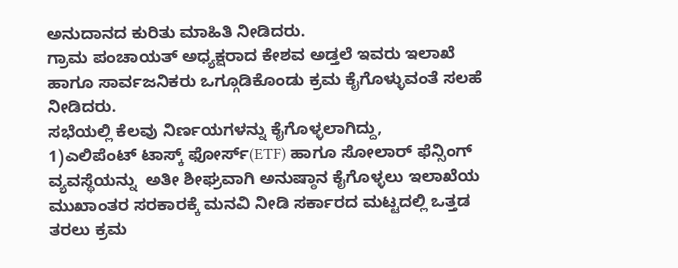ಅನುದಾನದ ಕುರಿತು ಮಾಹಿತಿ ನೀಡಿದರು.
ಗ್ರಾಮ ಪಂಚಾಯತ್ ಅಧ್ಯಕ್ಷರಾದ ಕೇಶವ ಅಡ್ತಲೆ ಇವರು ಇಲಾಖೆ ಹಾಗೂ ಸಾರ್ವಜನಿಕರು ಒಗ್ಗೂಡಿಕೊಂಡು ಕ್ರಮ ಕೈಗೊಳ್ಳುವಂತೆ ಸಲಹೆ ನೀಡಿದರು.
ಸಭೆಯಲ್ಲಿ ಕೆಲವು ನಿರ್ಣಯಗಳನ್ನು ಕೈಗೊಳ್ಳಲಾಗಿದ್ದು,
1)ಎಲಿಪೆಂಟ್ ಟಾಸ್ಕ್ ಫೋರ್ಸ್(ETF) ಹಾಗೂ ಸೋಲಾರ್ ಫೆನ್ಸಿಂಗ್ ವ್ಯವಸ್ಥೆಯನ್ನು  ಅತೀ ಶೀಘ್ರವಾಗಿ ಅನುಷ್ಠಾನ ಕೈಗೊಳ್ಳಲು ಇಲಾಖೆಯ ಮುಖಾಂತರ ಸರಕಾರಕ್ಕೆ ಮನವಿ ನೀಡಿ ಸರ್ಕಾರದ ಮಟ್ಟದಲ್ಲಿ ಒತ್ತಡ ತರಲು ಕ್ರಮ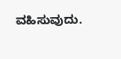ವಹಿಸುವುದು.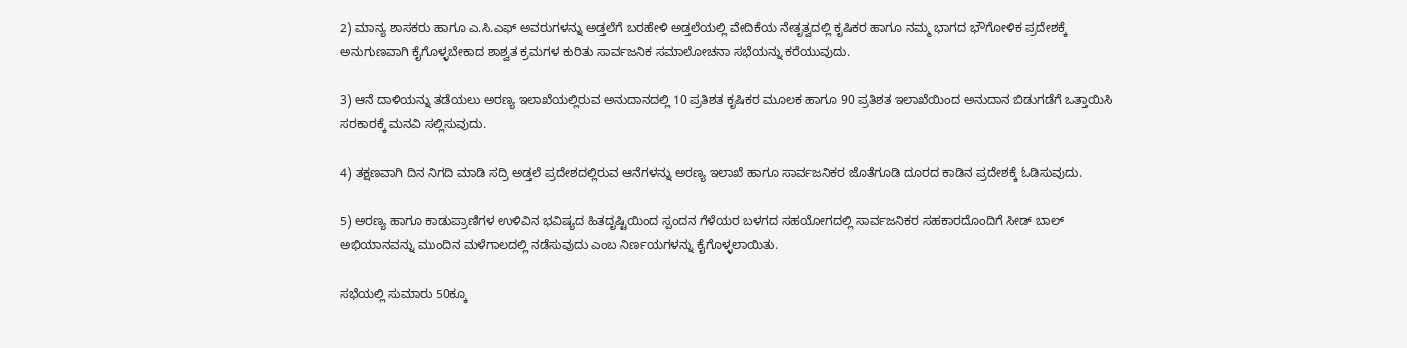2) ಮಾನ್ಯ ಶಾಸಕರು ಹಾಗೂ ಎ.ಸಿ.ಎಫ್ ಅವರುಗಳನ್ನು ಅಡ್ತಲೆಗೆ ಬರಹೇಳಿ ಅಡ್ತಲೆಯಲ್ಲಿ ವೇದಿಕೆಯ ನೇತೃತ್ವದಲ್ಲಿ ಕೃಷಿಕರ ಹಾಗೂ ನಮ್ಮ ಭಾಗದ ಭೌಗೋಳಿಕ ಪ್ರದೇಶಕ್ಕೆ ಅನುಗುಣವಾಗಿ ಕೈಗೊಳ್ಳಬೇಕಾದ ಶಾಶ್ವತ ಕ್ರಮಗಳ ಕುರಿತು ಸಾರ್ವಜನಿಕ ಸಮಾಲೋಚನಾ ಸಭೆಯನ್ನು ಕರೆಯುವುದು.

3) ಆನೆ ದಾಳಿಯನ್ನು ತಡೆಯಲು ಅರಣ್ಯ ಇಲಾಖೆಯಲ್ಲಿರುವ ಅನುದಾನದಲ್ಲಿ 10 ಪ್ರತಿಶತ ಕೃಷಿಕರ ಮೂಲಕ ಹಾಗೂ 90 ಪ್ರತಿಶತ ಇಲಾಖೆಯಿಂದ ಅನುದಾನ ಬಿಡುಗಡೆಗೆ ಒತ್ತಾಯಿಸಿ ಸರಕಾರಕ್ಕೆ ಮನವಿ ಸಲ್ಲಿಸುವುದು.

4) ತಕ್ಷಣವಾಗಿ ದಿನ ನಿಗದಿ ಮಾಡಿ ಸದ್ರಿ ಅಡ್ತಲೆ ಪ್ರದೇಶದಲ್ಲಿರುವ ಆನೆಗಳನ್ನು ಅರಣ್ಯ ಇಲಾಖೆ ಹಾಗೂ ಸಾರ್ವಜನಿಕರ ಜೊತೆಗೂಡಿ ದೂರದ ಕಾಡಿನ ಪ್ರದೇಶಕ್ಕೆ ಓಡಿಸುವುದು.

5) ಅರಣ್ಯ ಹಾಗೂ ಕಾಡುಪ್ರಾಣಿಗಳ ಉಳಿವಿನ ಭವಿಷ್ಯದ ಹಿತದೃಷ್ಟಿಯಿಂದ ಸ್ಪಂದನ ಗೆಳೆಯರ ಬಳಗದ ಸಹಯೋಗದಲ್ಲಿ ಸಾರ್ವಜನಿಕರ ಸಹಕಾರದೊಂದಿಗೆ ಸೀಡ್ ಬಾಲ್ ಅಭಿಯಾನವನ್ನು ಮುಂದಿನ ಮಳೆಗಾಲದಲ್ಲಿ ನಡೆಸುವುದು ಎಂಬ ನಿರ್ಣಯಗಳನ್ನು ಕೈಗೊಳ್ಳಲಾಯಿತು.

ಸಭೆಯಲ್ಲಿ ಸುಮಾರು 50ಕ್ಕೂ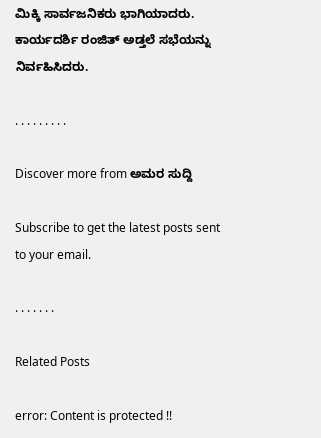ಮಿಕ್ಕಿ ಸಾರ್ವಜನಿಕರು ಭಾಗಿಯಾದರು. ಕಾರ್ಯದರ್ಶಿ ರಂಜಿತ್ ಅಡ್ತಲೆ ಸಭೆಯನ್ನು ನಿರ್ವಹಿಸಿದರು.

. . . . . . . . .

Discover more from ಅಮರ ಸುದ್ದಿ

Subscribe to get the latest posts sent to your email.

. . . . . . .

Related Posts

error: Content is protected !!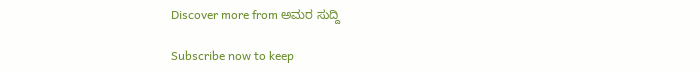Discover more from ಅಮರ ಸುದ್ದಿ

Subscribe now to keep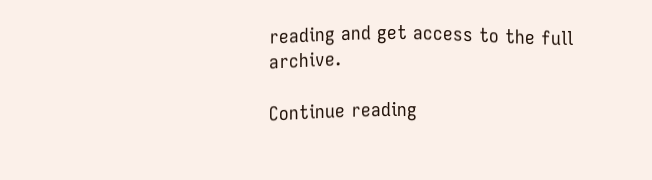reading and get access to the full archive.

Continue reading